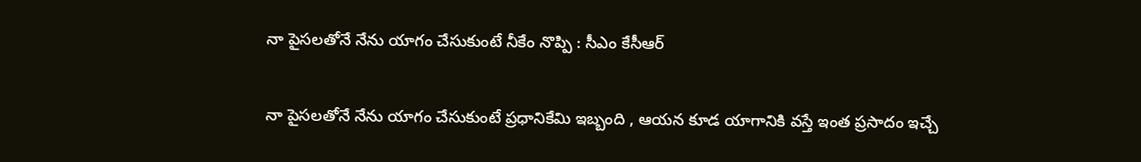నా పైసలతోనే నేను యాగం చేసుకుంటే నీకేం నొప్పి : సీఎం కేసీఆర్

నా పైసలతోనే నేను యాగం చేసుకుంటే ప్రధానికేమి ఇబ్బంది , ఆయన కూడ యాగానికి వస్తే ఇంత ప్రసాదం ఇచ్చే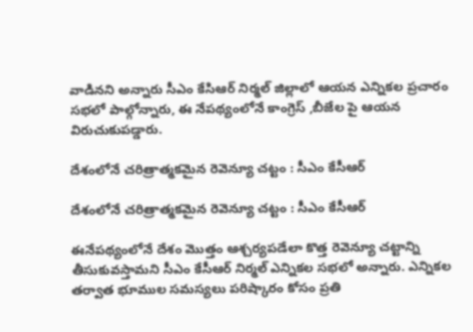వాడినని అన్నారు సీఎం కేసిఆర్ నిర్మల్ జిల్లాలో ఆయన ఎన్నికల ప్రచారం సభలో పాల్గోన్నారు, ఈ నేపథ్యంలోనే కాంగ్రెస్ ,బీజేల పై ఆయన విరుచుకుపడ్డారు.

దేశంలోనే చరిత్రాత్మకమైన రెవెన్యూ చట్టం : సీఎం కేసీఆర్

దేశంలోనే చరిత్రాత్మకమైన రెవెన్యూ చట్టం : సీఎం కేసీఆర్

ఈనేపథ్యంలోనే దేశం మొత్తం ఆశ్చర్యపడేలా కొత్త రెవెన్యూ చట్టాన్ని తీసుకువస్తామని సీఎం కేసీఆర్ నిర్మల్ ఎన్నికల సభలో అన్నారు. ఎన్నికల తర్వాత భూముల సమస్యలు పరిష్కారం కోసం ప్రతి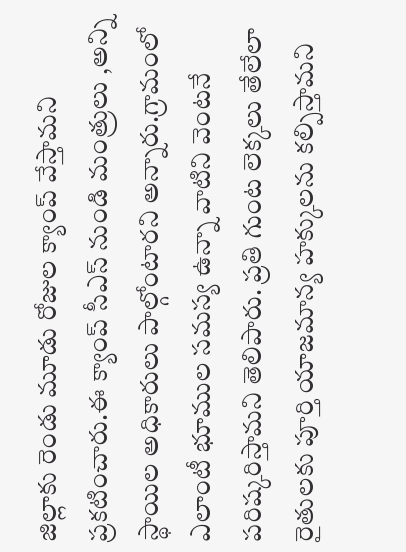జిల్లాకు రెండు మూడు రోజుల క్యాంప్ వేస్తామని ప్రకటించారు.ఈ క్యాంప్ సీఎస్ నుండి మంత్రులు ,అన్ని స్థాయిల అధికారులు పాల్గోంటారని అన్నారు.గ్రామంలో ఎలాంటీ భూముల సమస్య ఉన్నా వాటిని వెంటనే పరిష్కరిస్తామని తెలిపారు. ప్రతి గుంట లెక్కలు తేలేలా రైతులకు పూర్తి యాజమాన్య హక్కులను కల్పిస్తామని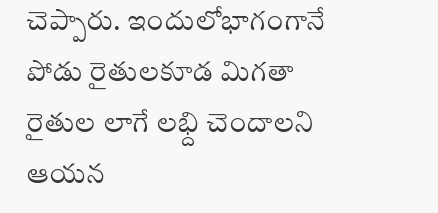చెప్పారు. ఇందులోభాగంగానే పోడు రైతులకూడ మిగతా రైతుల లాగే లభ్ది చెందాలని ఆయన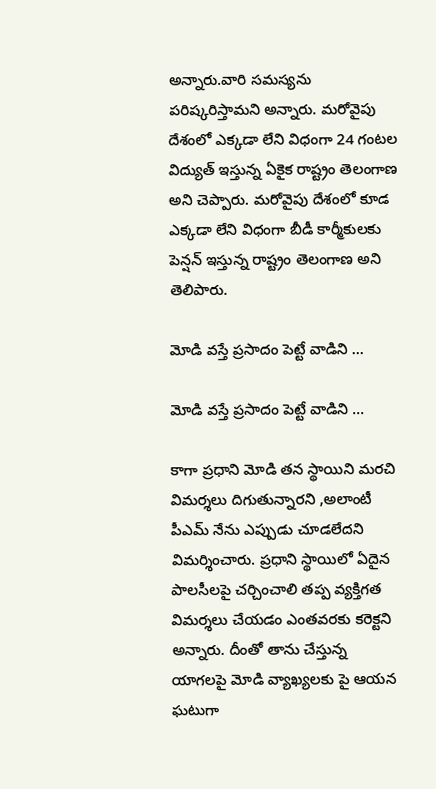అన్నారు.వారి సమస్యను పరిష్కరిస్తామని అన్నారు. మరోవైపు దేశంలో ఎక్కడా లేని విధంగా 24 గంటల విద్యుత్ ఇస్తున్న ఏకైక రాష్ట్రం తెలంగాణ అని చెప్పారు. మరోవైపు దేశంలో కూడ ఎక్కడా లేని విధంగా బీడీ కార్మీకులకు పెన్షన్ ఇస్తున్న రాష్ట్రం తెలంగాణ అని తెలిపారు.

మోడి వస్తే ప్రసాదం పెట్టే వాడిని ...

మోడి వస్తే ప్రసాదం పెట్టే వాడిని ...

కాగా ప్రధాని మోడి తన స్థాయిని మరచి విమర్శలు దిగుతున్నారని ,అలాంటీ పీఎమ్ నేను ఎప్పుడు చూడలేదని విమర్శించారు. ప్రధాని స్థాయిలో ఏదైన పాలసీలపై చర్చించాలి తప్ప వ్యక్తిగత విమర్శలు చేయడం ఎంతవరకు కరెక్టని అన్నారు. దీంతో తాను చేస్తున్న యాగలపై మోడి వ్యాఖ్యలకు పై ఆయన ఘటుగా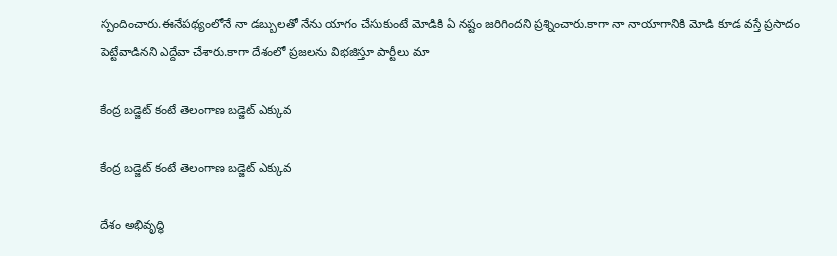స్పందించారు.ఈనేపథ్యంలోనే నా డబ్బులతో నేను యాగం చేసుకుంటే మోడికి ఏ నష్టం జరిగిందని ప్రశ్నించారు.కాగా నా నాయాగానికి మోడి కూడ వస్తే ప్రసాదం పెట్టేవాడినని ఎద్దేవా చేశారు.కాగా దేశంలో ప్రజలను విభజిస్తూ పార్టీలు మా

కేంద్ర బడ్జెట్ కంటే తెలంగాణ బడ్జెట్ ఎక్కువ

కేంద్ర బడ్జెట్ కంటే తెలంగాణ బడ్జెట్ ఎక్కువ

దేశం అభివృద్ధి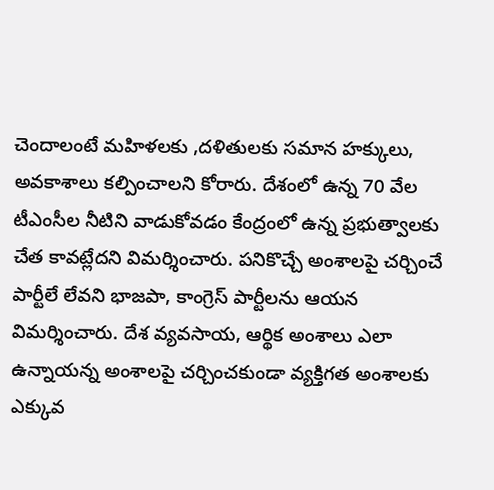చెందాలంటే మహిళలకు ,దళితులకు సమాన హక్కులు, అవకాశాలు కల్పించాలని కోరారు. దేశంలో ఉన్న 70 వేల టీఎంసీల నీటిని వాడుకోవడం కేంద్రంలో ఉన్న ప్రభుత్వాలకు చేత కావట్లేదని విమర్శించారు. పనికొచ్చే అంశాలపై చర్చించే పార్టీలే లేవని భాజపా, కాంగ్రెస్‌ పార్టీలను ఆయన విమర్శించారు. దేశ వ్యవసాయ, ఆర్థిక అంశాలు ఎలా ఉన్నాయన్న అంశాలపై చర్చించకుండా వ్యక్తిగత అంశాలకు ఎక్కువ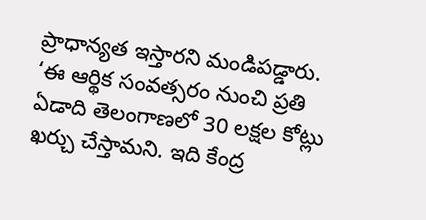ప్రాధాన్యత ఇస్తారని మండిపడ్డారు. ‘ఈ ఆర్థిక సంవత్సరం నుంచి ప్రతి ఏడాది తెలంగాణలో 30 లక్షల కోట్లు ఖర్చు చేస్తామని. ఇది కేంద్ర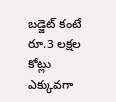బడ్జెట్‌ కంటే రూ.3 లక్షల కోట్లు ఎక్కువగా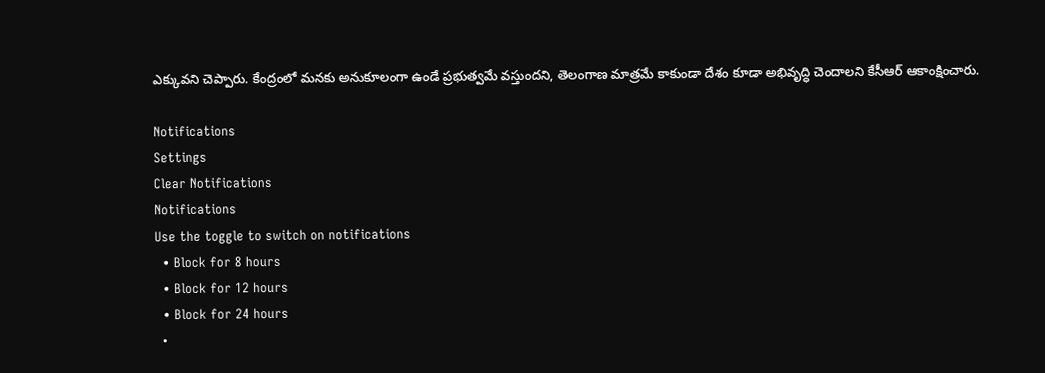ఎక్కువని చెప్పారు. కేంద్రంలో మనకు అనుకూలంగా ఉండే ప్రభుత్వమే వస్తుందని, తెలంగాణ మాత్రమే కాకుండా దేశం కూడా అభివృద్ధి చెందాలని కేసీఆర్‌ ఆకాంక్షించారు.

Notifications
Settings
Clear Notifications
Notifications
Use the toggle to switch on notifications
  • Block for 8 hours
  • Block for 12 hours
  • Block for 24 hours
  •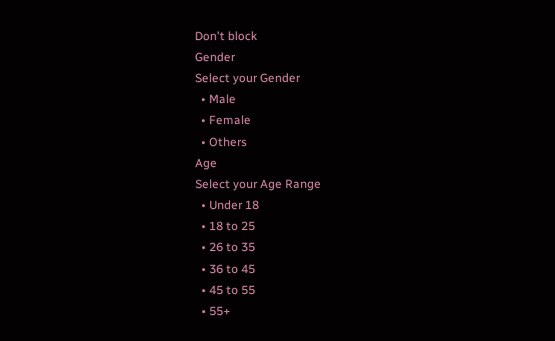Don't block
Gender
Select your Gender
  • Male
  • Female
  • Others
Age
Select your Age Range
  • Under 18
  • 18 to 25
  • 26 to 35
  • 36 to 45
  • 45 to 55
  • 55+